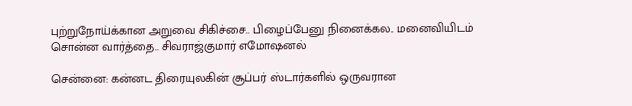புற்றுநோய்க்கான அறுவை சிகிச்சை.. பிழைப்பேனு நினைக்கல.. மனைவியிடம் சொன்ன வார்த்தை.. சிவராஜ்குமார் எமோஷனல்

சென்னை: கன்னட திரையுலகின் சூப்பர் ஸ்டார்களில் ஒருவரான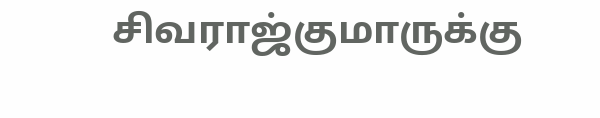சிவராஜ்குமாருக்கு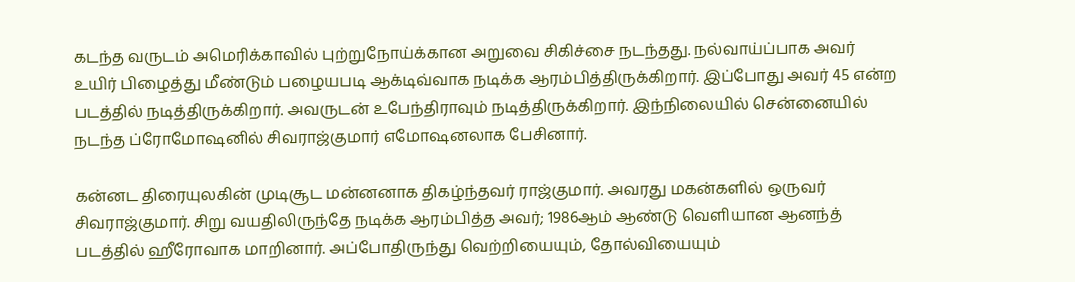கடந்த வருடம் அமெரிக்காவில் புற்றுநோய்க்கான அறுவை சிகிச்சை நடந்தது. நல்வாய்ப்பாக அவர் உயிர் பிழைத்து மீண்டும் பழையபடி ஆக்டிவ்வாக நடிக்க ஆரம்பித்திருக்கிறார். இப்போது அவர் 45 என்ற படத்தில் நடித்திருக்கிறார். அவருடன் உபேந்திராவும் நடித்திருக்கிறார். இந்நிலையில் சென்னையில் நடந்த ப்ரோமோஷனில் சிவராஜ்குமார் எமோஷனலாக பேசினார்.

கன்னட திரையுலகின் முடிசூட மன்னனாக திகழ்ந்தவர் ராஜ்குமார். அவரது மகன்களில் ஒருவர் சிவராஜ்குமார். சிறு வயதிலிருந்தே நடிக்க ஆரம்பித்த அவர்; 1986ஆம் ஆண்டு வெளியான ஆனந்த் படத்தில் ஹீரோவாக மாறினார். அப்போதிருந்து வெற்றியையும், தோல்வியையும்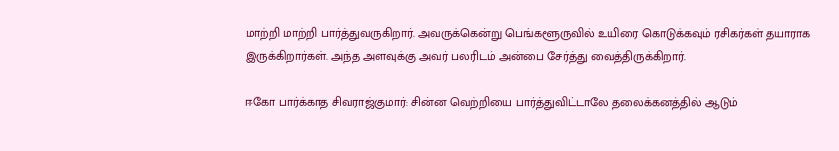மாற்றி மாற்றி பார்த்துவருகிறார். அவருக்கென்று பெங்களூருவில் உயிரை கொடுக்கவும் ரசிகர்கள் தயாராக இருக்கிறார்கள். அந்த அளவுக்கு அவர் பலரிடம் அன்பை சேர்த்து வைத்திருக்கிறார்.

ஈகோ பார்க்காத சிவராஜ்குமார்: சின்ன வெற்றியை பார்த்துவிட்டாலே தலைக்கனத்தில் ஆடும்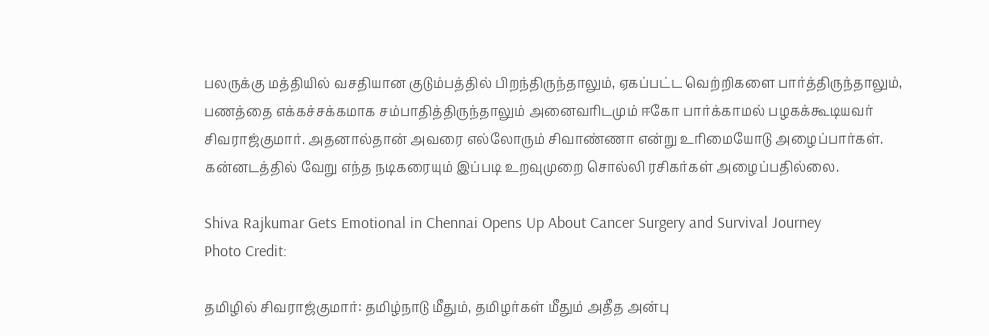பலருக்கு மத்தியில் வசதியான குடும்பத்தில் பிறந்திருந்தாலும், ஏகப்பட்ட வெற்றிகளை பார்த்திருந்தாலும், பணத்தை எக்கச்சக்கமாக சம்பாதித்திருந்தாலும் அனைவரிடமும் ஈகோ பார்க்காமல் பழகக்கூடியவர் சிவராஜ்குமார். அதனால்தான் அவரை எல்லோரும் சிவாண்ணா என்று உரிமையோடு அழைப்பார்கள். கன்னடத்தில் வேறு எந்த நடிகரையும் இப்படி உறவுமுறை சொல்லி ரசிகர்கள் அழைப்பதில்லை.

Shiva Rajkumar Gets Emotional in Chennai Opens Up About Cancer Surgery and Survival Journey
Photo Credit:

தமிழில் சிவராஜ்குமார்: தமிழ்நாடு மீதும், தமிழர்கள் மீதும் அதீத அன்பு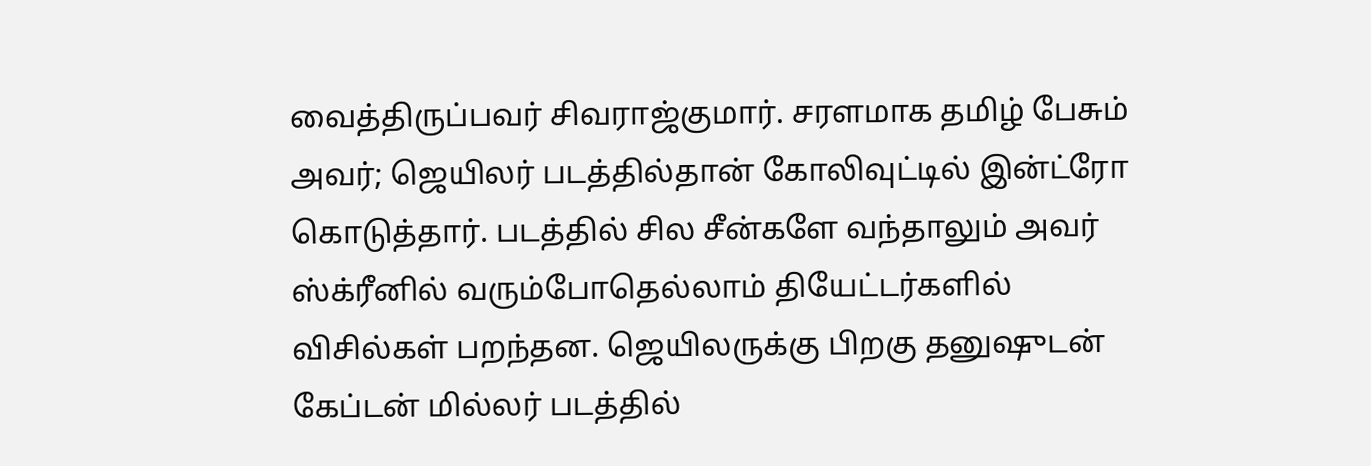வைத்திருப்பவர் சிவராஜ்குமார். சரளமாக தமிழ் பேசும் அவர்; ஜெயிலர் படத்தில்தான் கோலிவுட்டில் இன்ட்ரோ கொடுத்தார். படத்தில் சில சீன்களே வந்தாலும் அவர் ஸ்க்ரீனில் வரும்போதெல்லாம் தியேட்டர்களில் விசில்கள் பறந்தன. ஜெயிலருக்கு பிறகு தனுஷுடன் கேப்டன் மில்லர் படத்தில்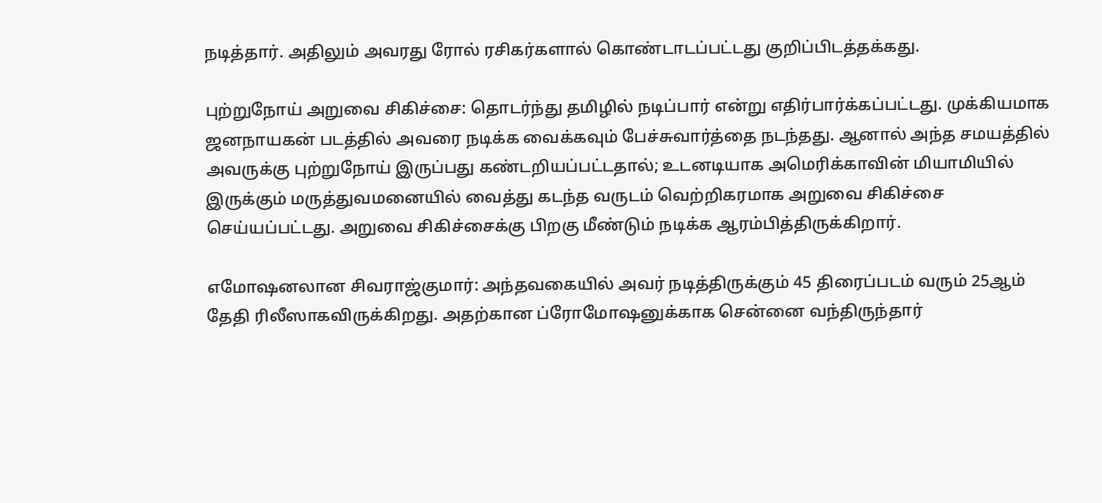நடித்தார். அதிலும் அவரது ரோல் ரசிகர்களால் கொண்டாடப்பட்டது குறிப்பிடத்தக்கது.

புற்றுநோய் அறுவை சிகிச்சை: தொடர்ந்து தமிழில் நடிப்பார் என்று எதிர்பார்க்கப்பட்டது. முக்கியமாக ஜனநாயகன் படத்தில் அவரை நடிக்க வைக்கவும் பேச்சுவார்த்தை நடந்தது. ஆனால் அந்த சமயத்தில் அவருக்கு புற்றுநோய் இருப்பது கண்டறியப்பட்டதால்; உடனடியாக அமெரிக்காவின் மியாமியில் இருக்கும் மருத்துவமனையில் வைத்து கடந்த வருடம் வெற்றிகரமாக அறுவை சிகிச்சை செய்யப்பட்டது. அறுவை சிகிச்சைக்கு பிறகு மீண்டும் நடிக்க ஆரம்பித்திருக்கிறார்.

எமோஷனலான சிவராஜ்குமார்: அந்தவகையில் அவர் நடித்திருக்கும் 45 திரைப்படம் வரும் 25ஆம் தேதி ரிலீஸாகவிருக்கிறது. அதற்கான ப்ரோமோஷனுக்காக சென்னை வந்திருந்தார்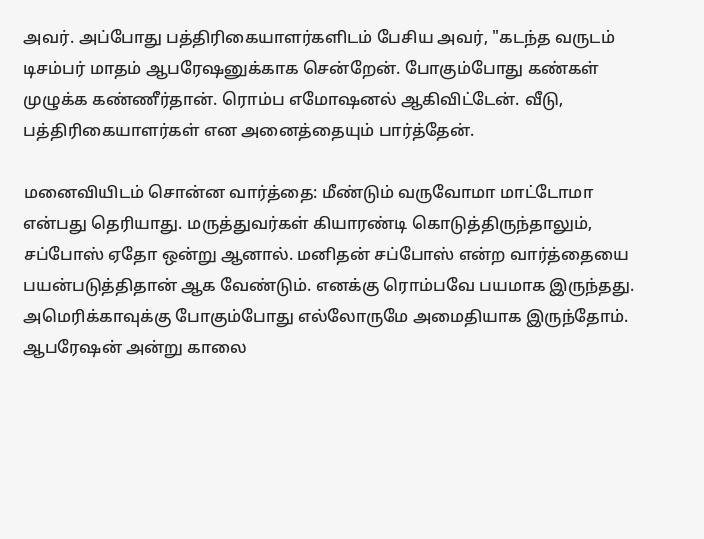அவர். அப்போது பத்திரிகையாளர்களிடம் பேசிய அவர், "கடந்த வருடம் டிசம்பர் மாதம் ஆபரேஷனுக்காக சென்றேன். போகும்போது கண்கள் முழுக்க கண்ணீர்தான். ரொம்ப எமோஷனல் ஆகிவிட்டேன். வீடு, பத்திரிகையாளர்கள் என அனைத்தையும் பார்த்தேன்.

மனைவியிடம் சொன்ன வார்த்தை: மீண்டும் வருவோமா மாட்டோமா என்பது தெரியாது. மருத்துவர்கள் கியாரண்டி கொடுத்திருந்தாலும், சப்போஸ் ஏதோ ஒன்று ஆனால். மனிதன் சப்போஸ் என்ற வார்த்தையை பயன்படுத்திதான் ஆக வேண்டும். எனக்கு ரொம்பவே பயமாக இருந்தது. அமெரிக்காவுக்கு போகும்போது எல்லோருமே அமைதியாக இருந்தோம். ஆபரேஷன் அன்று காலை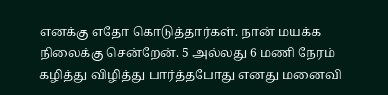எனக்கு எதோ கொடுத்தார்கள். நான் மயக்க நிலைக்கு சென்றேன். 5 அல்லது 6 மணி நேரம் கழித்து விழித்து பார்த்தபோது எனது மனைவி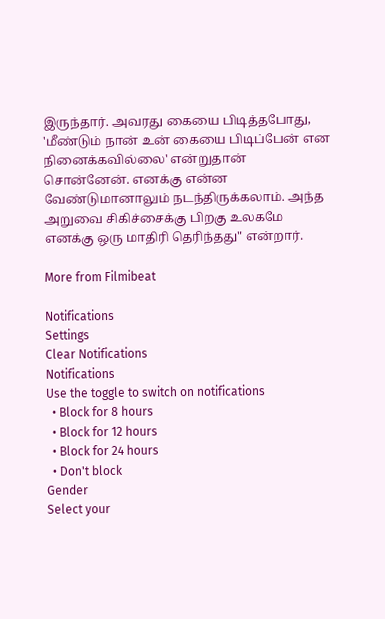இருந்தார். அவரது கையை பிடித்தபோது, 'மீண்டும் நான் உன் கையை பிடிப்பேன் என நினைக்கவில்லை' என்றுதான் சொன்னேன். எனக்கு என்ன வேண்டுமானாலும் நடந்திருக்கலாம். அந்த அறுவை சிகிச்சைக்கு பிறகு உலகமே எனக்கு ஒரு மாதிரி தெரிந்தது" என்றார்.

More from Filmibeat

Notifications
Settings
Clear Notifications
Notifications
Use the toggle to switch on notifications
  • Block for 8 hours
  • Block for 12 hours
  • Block for 24 hours
  • Don't block
Gender
Select your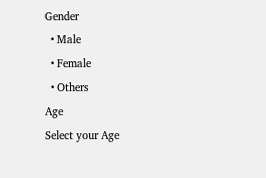Gender
  • Male
  • Female
  • Others
Age
Select your Age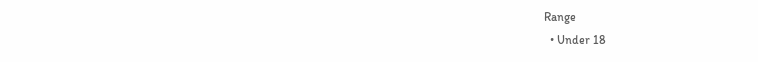Range
  • Under 18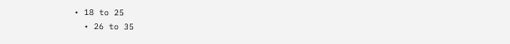• 18 to 25
  • 26 to 35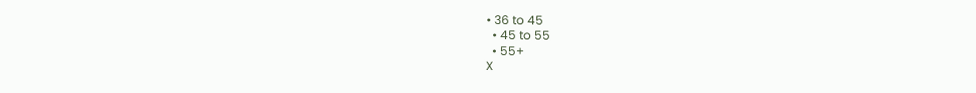• 36 to 45
  • 45 to 55
  • 55+
X